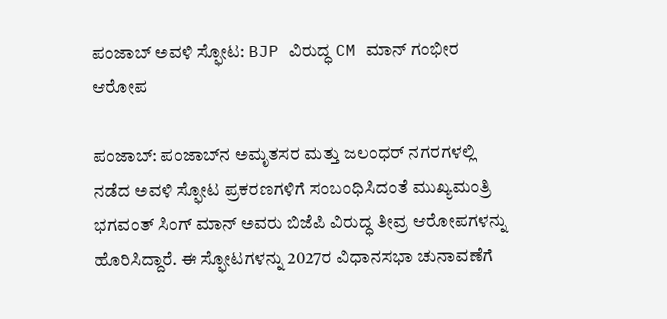ಪಂಜಾಬ್‌ ಅವಳಿ ಸ್ಫೋಟ: BJP ವಿರುದ್ಧ CM ಮಾನ್ ಗಂಭೀರ ಆರೋಪ

ಪಂಜಾಬ್: ಪಂಜಾಬ್‌ನ ಅಮೃತಸರ ಮತ್ತು ಜಲಂಧರ್ ನಗರಗಳಲ್ಲಿ ನಡೆದ ಅವಳಿ ಸ್ಫೋಟ ಪ್ರಕರಣಗಳಿಗೆ ಸಂಬಂಧಿಸಿದಂತೆ ಮುಖ್ಯಮಂತ್ರಿ ಭಗವಂತ್ ಸಿಂಗ್ ಮಾನ್ ಅವರು ಬಿಜೆಪಿ ವಿರುದ್ಧ ತೀವ್ರ ಆರೋಪಗಳನ್ನು ಹೊರಿಸಿದ್ದಾರೆ. ಈ ಸ್ಫೋಟಗಳನ್ನು 2027ರ ವಿಧಾನಸಭಾ ಚುನಾವಣೆಗೆ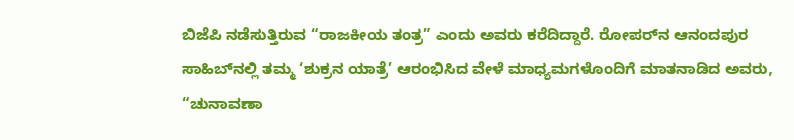ಬಿಜೆಪಿ ನಡೆಸುತ್ತಿರುವ “ರಾಜಕೀಯ ತಂತ್ರ” ಎಂದು ಅವರು ಕರೆದಿದ್ದಾರೆ. ರೋಪರ್‌ನ ಆನಂದಪುರ ಸಾಹಿಬ್‌ನಲ್ಲಿ ತಮ್ಮ ‘ಶುಕ್ರನ ಯಾತ್ರೆ’ ಆರಂಭಿಸಿದ ವೇಳೆ ಮಾಧ್ಯಮಗಳೊಂದಿಗೆ ಮಾತನಾಡಿದ ಅವರು, “ಚುನಾವಣಾ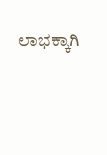ಲಾಭಕ್ಕಾಗಿ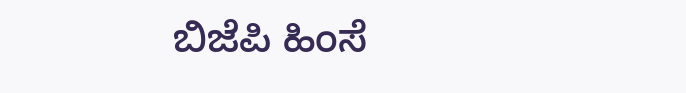ಬಿಜೆಪಿ ಹಿಂಸೆ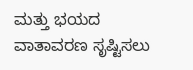ಮತ್ತು ಭಯದ ವಾತಾವರಣ ಸೃಷ್ಟಿಸಲು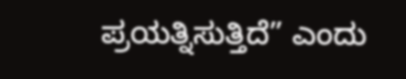ಪ್ರಯತ್ನಿಸುತ್ತಿದೆ” ಎಂದು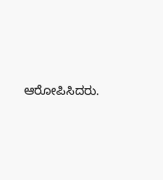ಆರೋಪಿಸಿದರು.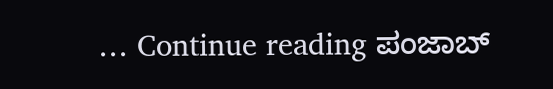… Continue reading ಪಂಜಾಬ್‌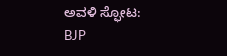ಅವಳಿ ಸ್ಫೋಟ: BJP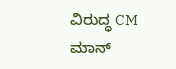ವಿರುದ್ಧ CM ಮಾನ್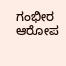ಗಂಭೀರ ಆರೋಪ